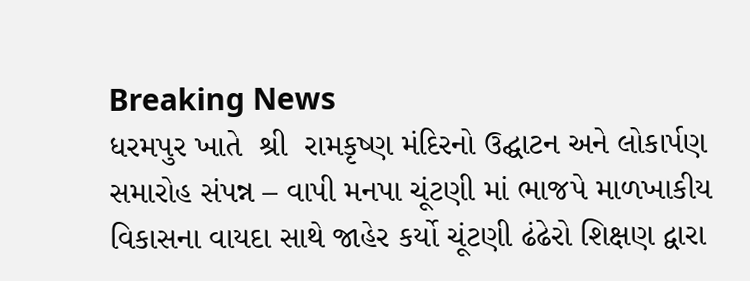Breaking News
ધરમપુર ખાતે  શ્રી  રામકૃષ્ણ મંદિરનો ઉદ્ઘાટન અને લોકાર્પણ સમારોહ સંપન્ન – વાપી મનપા ચૂંટણી માં ભાજપે માળખાકીય વિકાસના વાયદા સાથે જાહેર કર્યો ચૂંટણી ઢંઢેરો શિક્ષણ દ્વારા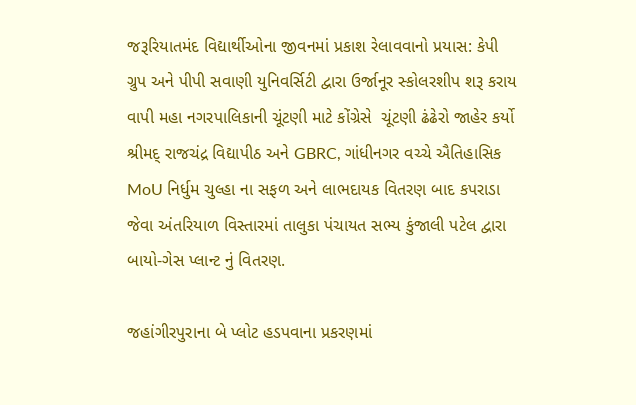જરૂરિયાતમંદ વિદ્યાર્થીઓના જીવનમાં પ્રકાશ રેલાવવાનો પ્રયાસ: કેપી ગ્રુપ અને પીપી સવાણી યુનિવર્સિટી દ્વારા ઉર્જાનૂર સ્કોલરશીપ શરૂ કરાય વાપી મહા નગરપાલિકાની ચૂંટણી માટે કોંગ્રેસે  ચૂંટણી ઢંઢેરો જાહેર કર્યો  શ્રીમદ્ રાજચંદ્ર વિદ્યાપીઠ અને GBRC, ગાંધીનગર વચ્ચે ઐતિહાસિક MoU નિર્ધુમ ચુલ્હા ના સફળ અને લાભદાયક વિતરણ બાદ કપરાડા જેવા અંતરિયાળ વિસ્તારમાં તાલુકા પંચાયત સભ્ય કુંજાલી પટેલ દ્વારા બાયો-ગેસ પ્લાન્ટ નું વિતરણ.

જહાંગીરપુરાના બે પ્લોટ હડપવાના પ્રકરણમાં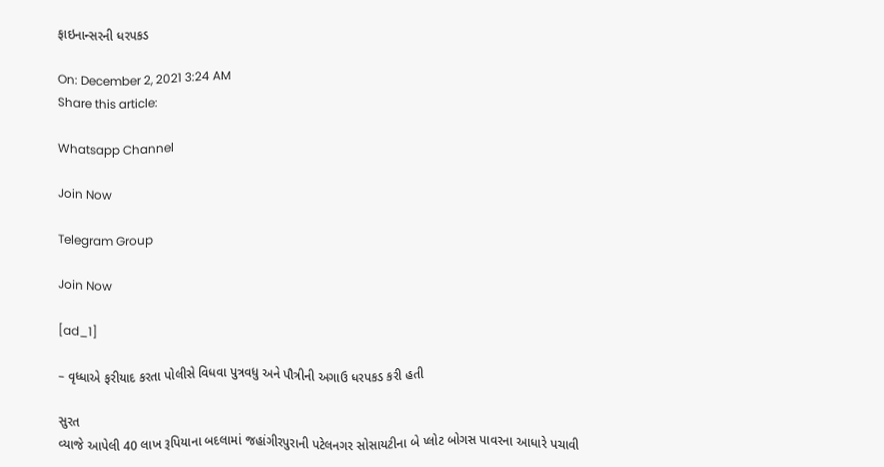ફાઇનાન્સરની ધરપકડ

On: December 2, 2021 3:24 AM
Share this article:

Whatsapp Channel

Join Now

Telegram Group

Join Now

[ad_1]

– વૃધ્ધાએ ફરીયાદ કરતા પોલીસે વિધવા પુત્રવધુ અને પૌત્રીની અગાઉ ધરપકડ કરી હતી

સુરત
વ્યાજે આપેલી 40 લાખ રૂપિયાના બદલામાં જહાંગીરપુરાની પટેલનગર સોસાયટીના બે પ્લોટ બોગસ પાવરના આધારે પચાવી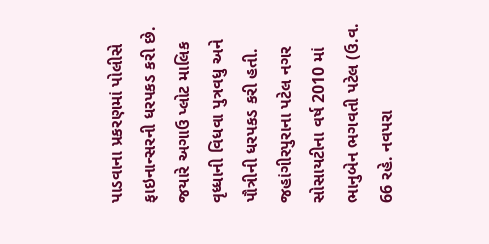પાડવાના પ્રકરણમાં પોલીસે ફાઇનાન્સરની ધરપકડ કરી છે. જયારે અગાઉ પ્લોટ માલિક વૃધ્ધાની વિધવા પુત્રવધુ અને પૌત્રીની ધરપકડ કરી હતી.
જહાંગીરપુરાના પટેલ નગર સોસાયટીના વર્ષ 2010 માં ભાનુબેન ભગવતી પટેલ (ઉ.વ. 66 રહે. નવપરા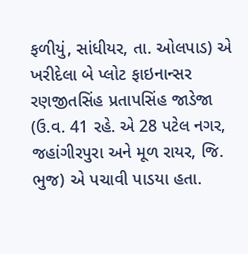ફળીયું, સાંધીયર, તા. ઓલપાડ) એ ખરીદેલા બે પ્લોટ ફાઇનાન્સર રણજીતસિંહ પ્રતાપસિંહ જાડેજા (ઉ.વ. 41 રહે. એ 28 પટેલ નગર, જહાંગીરપુરા અને મૂળ રાયર, જિ. ભુજ) એ પચાવી પાડયા હતા.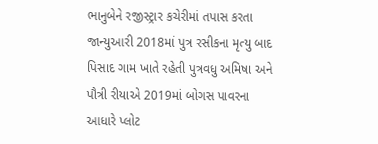ભાનુબેને રજીસ્ટ્રાર કચેરીમાં તપાસ કરતા જાન્યુઆરી 2018માં પુત્ર રસીકના મૃત્યુ બાદ પિસાદ ગામ ખાતે રહેતી પુત્રવધુ અમિષા અને પૌત્રી રીયાએ 2019માં બોગસ પાવરના આધારે પ્લોટ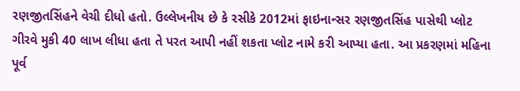રણજીતસિંહને વેચી દીધો હતો. ઉલ્લેખનીય છે કે રસીકે 2012માં ફાઇનાન્સર રણજીતસિંહ પાસેથી પ્લોટ ગીરવે મુકી 40 લાખ લીધા હતા તે પરત આપી નહીં શકતા પ્લોટ નામે કરી આપ્યા હતા. આ પ્રકરણમાં મહિના પૂર્વ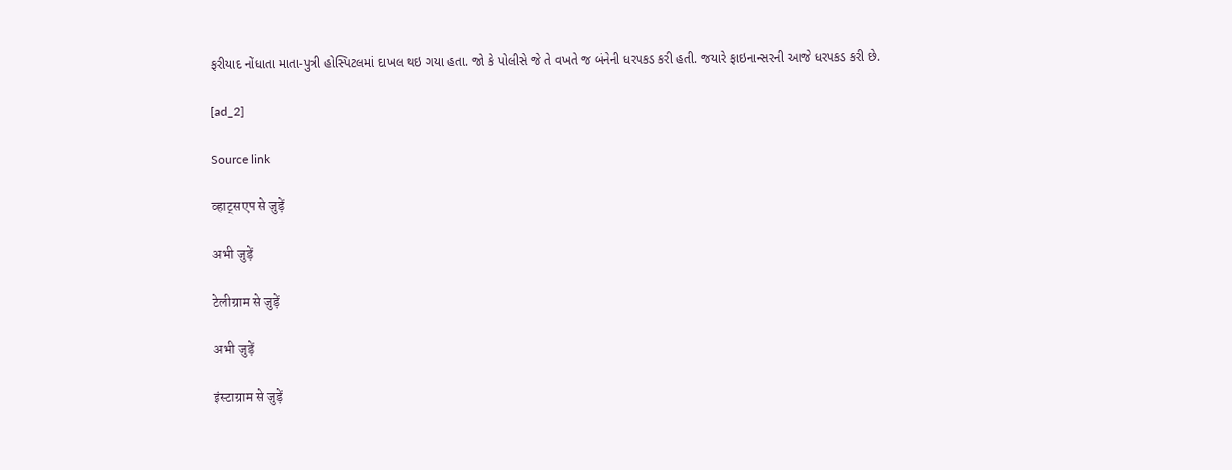ફરીયાદ નોંધાતા માતા-પુત્રી હોસ્પિટલમાં દાખલ થઇ ગયા હતા. જો કે પોલીસે જે તે વખતે જ બંનેની ધરપકડ કરી હતી. જયારે ફાઇનાન્સરની આજે ધરપકડ કરી છે.

[ad_2]

Source link

व्हाट्सएप से जुड़ें

अभी जुड़ें

टेलीग्राम से जुड़ें

अभी जुड़ें

इंस्टाग्राम से जुड़ें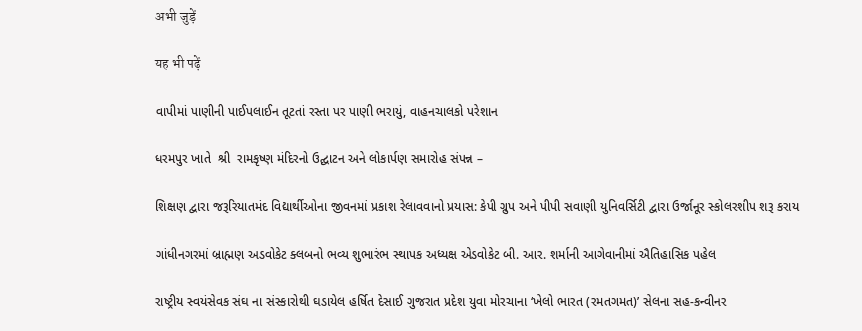अभी जुड़ें

यह भी पढ़ें

વાપીમાં પાણીની પાઈપલાઈન તૂટતાં રસ્તા પર પાણી ભરાયું, વાહનચાલકો પરેશાન

ધરમપુર ખાતે  શ્રી  રામકૃષ્ણ મંદિરનો ઉદ્ઘાટન અને લોકાર્પણ સમારોહ સંપન્ન –

શિક્ષણ દ્વારા જરૂરિયાતમંદ વિદ્યાર્થીઓના જીવનમાં પ્રકાશ રેલાવવાનો પ્રયાસ: કેપી ગ્રુપ અને પીપી સવાણી યુનિવર્સિટી દ્વારા ઉર્જાનૂર સ્કોલરશીપ શરૂ કરાય

ગાંધીનગરમાં બ્રાહ્મણ અડવોકેટ ક્લબનો ભવ્ય શુભારંભ સ્થાપક અધ્યક્ષ એડવોકેટ બી. આર. શર્માની આગેવાનીમાં ઐતિહાસિક પહેલ

રાષ્ટ્રીય સ્વયંસેવક સંઘ ના સંસ્કારોથી ઘડાયેલ હર્ષિત દેસાઈ ગુજરાત પ્રદેશ યુવા મોરચાના ‘ખેલો ભારત (રમતગમત)’ સેલના સહ-કન્વીનર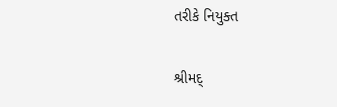તરીકે નિયુક્ત

શ્રીમદ્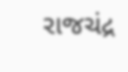રાજચંદ્ર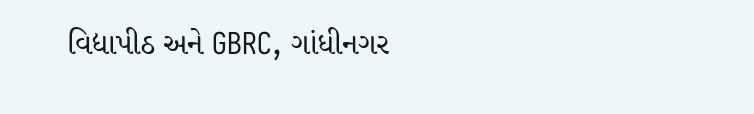વિદ્યાપીઠ અને GBRC, ગાંધીનગર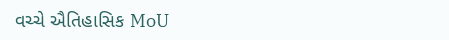વચ્ચે ઐતિહાસિક MoU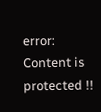error: Content is protected !!